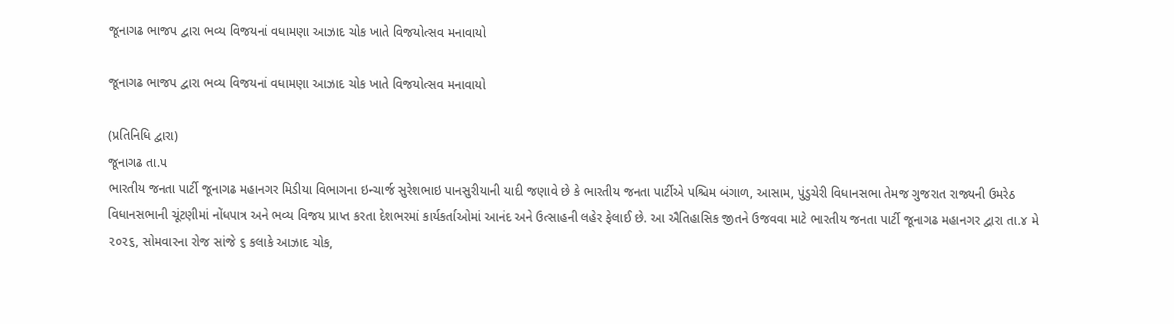જૂનાગઢ ભાજપ દ્વારા ભવ્ય વિજયનાં વધામણા આઝાદ ચોક ખાતે વિજયોત્સવ મનાવાયો

જૂનાગઢ ભાજપ દ્વારા ભવ્ય વિજયનાં વધામણા આઝાદ ચોક ખાતે વિજયોત્સવ મનાવાયો

(પ્રતિનિધિ દ્વારા)
જૂનાગઢ તા.પ
ભારતીય જનતા પાર્ટી જૂનાગઢ મહાનગર મિડીયા વિભાગના ઇન્ચાર્જ સુરેશભાઇ પાનસુરીયાની યાદી જણાવે છે કે ભારતીય જનતા પાર્ટીએ પશ્ચિમ બંગાળ, આસામ, પુંડુચેરી વિધાનસભા તેમજ ગુજરાત રાજ્યની ઉમરેઠ વિધાનસભાની ચૂંટણીમાં નોંધપાત્ર અને ભવ્ય વિજય પ્રાપ્ત કરતા દેશભરમાં કાર્યકર્તાઓમાં આનંદ અને ઉત્સાહની લહેર ફેલાઈ છે. આ ઐતિહાસિક જીતને ઉજવવા માટે ભારતીય જનતા પાર્ટી જૂનાગઢ મહાનગર દ્વારા તા.૪ મે ૨૦૨૬, સોમવારના રોજ સાંજે ૬ કલાકે આઝાદ ચોક,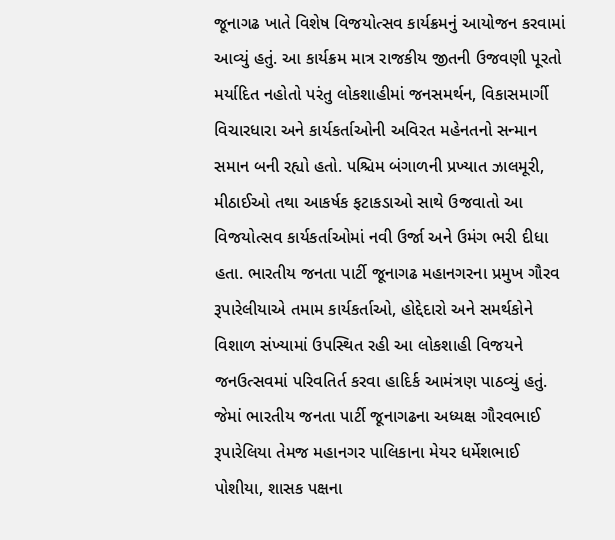જૂનાગઢ ખાતે વિશેષ વિજયોત્સવ કાર્યક્રમનું આયોજન કરવામાં આવ્યું હતું. આ કાર્યક્રમ માત્ર રાજકીય જીતની ઉજવણી પૂરતો મર્યાદિત નહોતો પરંતુ લોકશાહીમાં જનસમર્થન, વિકાસમાર્ગી વિચારધારા અને કાર્યકર્તાઓની અવિરત મહેનતનો સન્માન સમાન બની રહ્યો હતો. પશ્ચિમ બંગાળની પ્રખ્યાત ઝાલમૂરી, મીઠાઈઓ તથા આકર્ષક ફટાકડાઓ સાથે ઉજવાતો આ વિજયોત્સવ કાર્યકર્તાઓમાં નવી ઉર્જા અને ઉમંગ ભરી દીધા હતા. ભારતીય જનતા પાર્ટી જૂનાગઢ મહાનગરના પ્રમુખ ગૌરવ રૂપારેલીયાએ તમામ કાર્યકર્તાઓ, હોદ્દેદારો અને સમર્થકોને વિશાળ સંખ્યામાં ઉપસ્થિત રહી આ લોકશાહી વિજયને જનઉત્સવમાં પરિવતિર્ત કરવા હાદિર્ક આમંત્રણ પાઠવ્યું હતું. જેમાં ભારતીય જનતા પાર્ટી જૂનાગઢના અધ્યક્ષ ગૌરવભાઈ રૂપારેલિયા તેમજ મહાનગર પાલિકાના મેયર ધર્મેશભાઈ પોશીયા, શાસક પક્ષના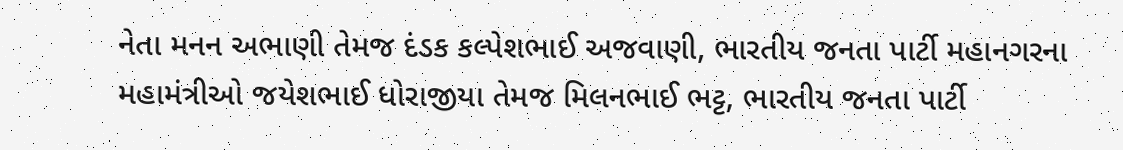નેતા મનન અભાણી તેમજ દંડક કલ્પેશભાઈ અજવાણી, ભારતીય જનતા પાર્ટી મહાનગરના મહામંત્રીઓ જયેશભાઈ ધોરાજીયા તેમજ મિલનભાઈ ભટ્ટ, ભારતીય જનતા પાર્ટી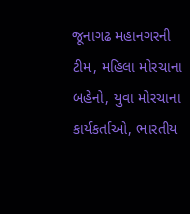જૂનાગઢ મહાનગરની ટીમ, મહિલા મોરચાના બહેનો, યુવા મોરચાના કાર્યકર્તાઓ, ભારતીય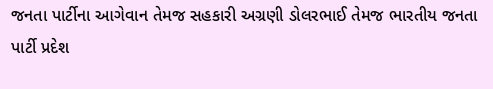જનતા પાર્ટીના આગેવાન તેમજ સહકારી અગ્રણી ડોલરભાઈ તેમજ ભારતીય જનતા પાર્ટી પ્રદેશ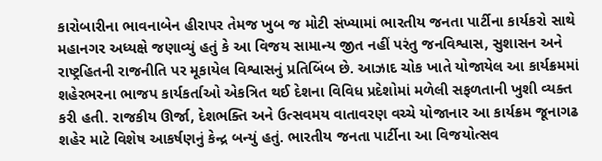કારોબારીના ભાવનાબેન હીરાપર તેમજ ખુબ જ મોટી સંખ્યામાં ભારતીય જનતા પાર્ટીના કાર્યકરો સાથે મહાનગર અધ્યક્ષે જણાવ્યું હતું કે આ વિજય સામાન્ય જીત નહીં પરંતુ જનવિશ્વાસ, સુશાસન અને રાષ્ટ્રહિતની રાજનીતિ પર મૂકાયેલ વિશ્વાસનું પ્રતિબિંબ છે. આઝાદ ચોક ખાતે યોજાયેલ આ કાર્યક્રમમાં શહેરભરના ભાજપ કાર્યકર્તાઓ એકત્રિત થઈ દેશના વિવિધ પ્રદેશોમાં મળેલી સફળતાની ખુશી વ્યક્ત કરી હતી. રાજકીય ઊર્જા, દેશભક્તિ અને ઉત્સવમય વાતાવરણ વચ્ચે યોજાનાર આ કાર્યક્રમ જૂનાગઢ શહેર માટે વિશેષ આકર્ષણનું કેન્દ્ર બન્યું હતું. ભારતીય જનતા પાર્ટીના આ વિજયોત્સવ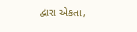દ્વારા એકતા,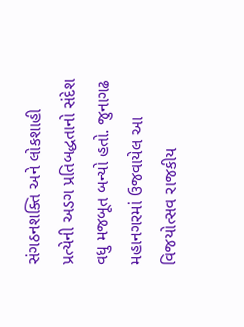સંગઠનશક્તિ અને લોકશાહી પ્રત્યેની અડગ પ્રતિબદ્ધતાનો સંદેશ વધુ મજબૂત બન્યો હતો. જુનાગઢ મહાનગરમાં ઉજવાયેલ આ વિજયોત્સવ રાજકીય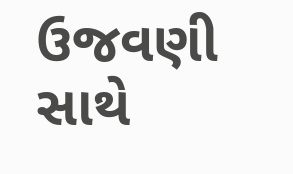ઉજવણી સાથે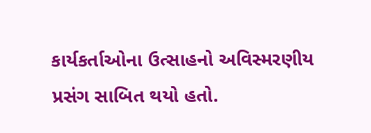કાર્યકર્તાઓના ઉત્સાહનો અવિસ્મરણીય પ્રસંગ સાબિત થયો હતો.